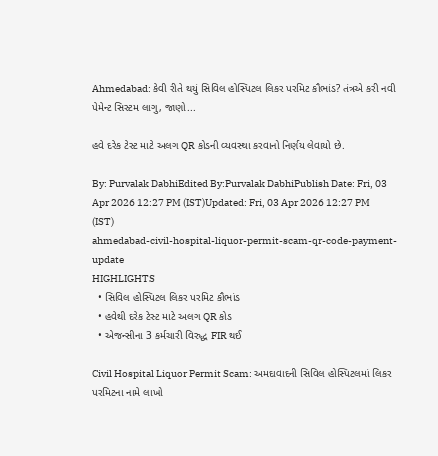Ahmedabad: કેવી રીતે થયું સિવિલ હોસ્પિટલ લિકર પરમિટ કૌભાંડ? તંત્રએ કરી નવી પેમેન્ટ સિસ્ટમ લાગુ, જાણો...

હવે દરેક ટેસ્ટ માટે અલગ QR કોડની વ્યવસ્થા કરવાનો નિર્ણય લેવાયો છે.

By: Purvalak DabhiEdited By:Purvalak DabhiPublish Date: Fri, 03 Apr 2026 12:27 PM (IST)Updated: Fri, 03 Apr 2026 12:27 PM (IST)
ahmedabad-civil-hospital-liquor-permit-scam-qr-code-payment-update
HIGHLIGHTS
  • સિવિલ હોસ્પિટલ લિકર પરમિટ કૌભાંડ
  • હવેથી દરેક ટેસ્ટ માટે અલગ QR કોડ
  • એજન્સીના 3 કર્મચારી વિરુદ્ધ FIR થઈ

Civil Hospital Liquor Permit Scam: અમદાવાદની સિવિલ હોસ્પિટલમાં લિકર પરમિટના નામે લાખો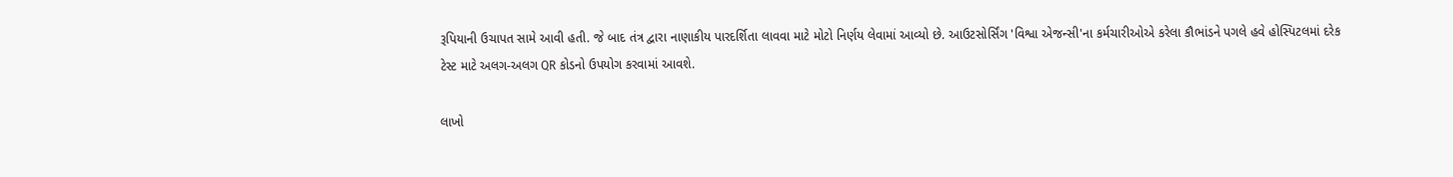રૂપિયાની ઉચાપત સામે આવી હતી. જે બાદ તંત્ર દ્વારા નાણાકીય પારદર્શિતા લાવવા માટે મોટો નિર્ણય લેવામાં આવ્યો છે. આઉટસોર્સિંગ 'વિશ્વા એજન્સી'ના કર્મચારીઓએ કરેલા કૌભાંડને પગલે હવે હોસ્પિટલમાં દરેક ટેસ્ટ માટે અલગ-અલગ QR કોડનો ઉપયોગ કરવામાં આવશે.

લાખો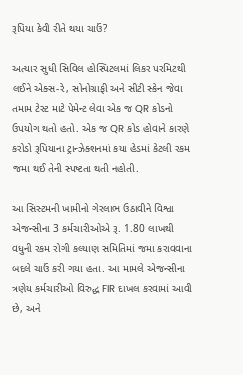રૂપિયા કેવી રીતે થયા ચાઉં?

અત્યાર સુધી સિવિલ હોસ્પિટલમાં લિકર પરમિટથી લઈને એક્સ-રે, સોનોગ્રાફી અને સીટી સ્કેન જેવા તમામ ટેસ્ટ માટે પેમેન્ટ લેવા એક જ QR કોડનો ઉપયોગ થતો હતો. એક જ QR કોડ હોવાને કારણે કરોડો રૂપિયાના ટ્રાન્ઝેક્શનમાં કયા હેડમાં કેટલી રકમ જમા થઈ તેની સ્પષ્ટતા થતી નહોતી.

આ સિસ્ટમની ખામીનો ગેરલાભ ઉઠાવીને વિશ્વા એજન્સીના 3 કર્મચારીઓએ રૂ. 1.80 લાખથી વધુની રકમ રોગી કલ્યાણ સમિતિમાં જમા કરાવવાના બદલે ચાઉં કરી ગયા હતા. આ મામલે એજન્સીના ત્રણેય કર્મચારીઓ વિરુદ્ધ FIR દાખલ કરવામાં આવી છે, અને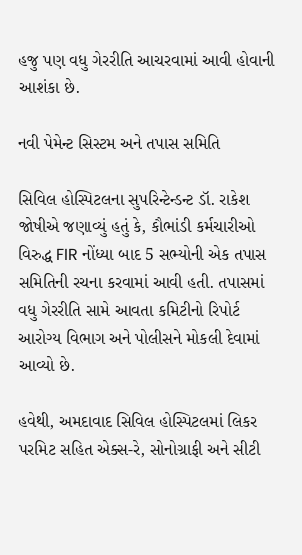હજુ પણ વધુ ગેરરીતિ આચરવામાં આવી હોવાની આશંકા છે.

નવી પેમેન્ટ સિસ્ટમ અને તપાસ સમિતિ

સિવિલ હોસ્પિટલના સુપરિન્ટેન્ડન્ટ ડૉ. રાકેશ જોષીએ જણાવ્યું હતું કે, કૌભાંડી કર્મચારીઓ વિરુદ્ધ FIR નોંધ્યા બાદ 5 સભ્યોની એક તપાસ સમિતિની રચના કરવામાં આવી હતી. તપાસમાં વધુ ગેરરીતિ સામે આવતા કમિટીનો રિપોર્ટ આરોગ્ય વિભાગ અને પોલીસને મોકલી દેવામાં આવ્યો છે.

હવેથી, અમદાવાદ સિવિલ હોસ્પિટલમાં લિકર પરમિટ સહિત એક્સ-રે, સોનોગ્રાફી અને સીટી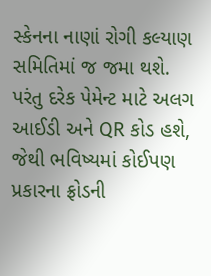સ્કેનના નાણાં રોગી કલ્યાણ સમિતિમાં જ જમા થશે. પરંતુ દરેક પેમેન્ટ માટે અલગ આઈડી અને QR કોડ હશે, જેથી ભવિષ્યમાં કોઈપણ પ્રકારના ફ્રોડની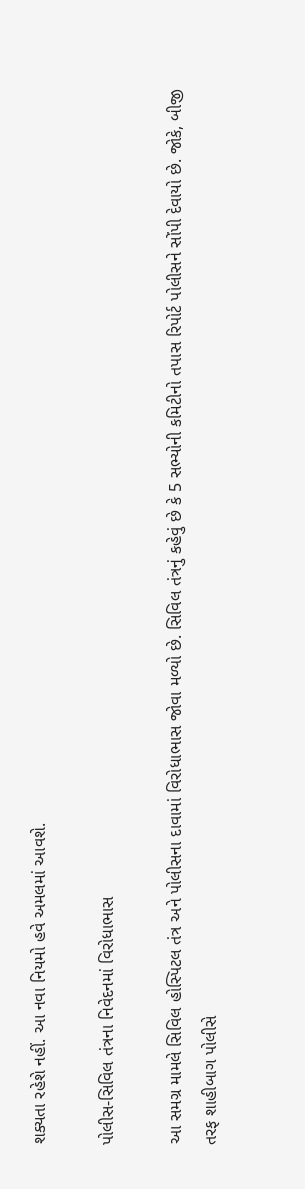શક્યતા રહેશે નહીં. આ નવા નિયમો હવે અમલમાં આવશે.

પોલીસ-સિવિલ તંત્રના નિવેદનમાં વિરોધાભાસ

આ સમગ્ર મામલે સિવિલ હોસ્પિટલ તંત્ર અને પોલીસના દાવામાં વિરોધાભાસ જોવા મળ્યો છે. સિવિલ તંત્રનું કહેવું છે કે 5 સભ્યોની કમિટીનો તપાસ રિપોર્ટ પોલીસને સોંપી દેવાયો છે. જોકે, બીજી તરફ શાહીબાગ પોલીસે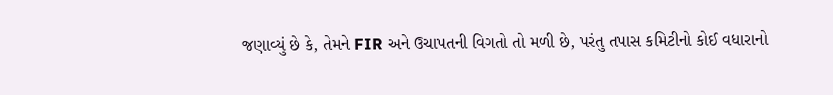જણાવ્યું છે કે, તેમને FIR અને ઉચાપતની વિગતો તો મળી છે, પરંતુ તપાસ કમિટીનો કોઈ વધારાનો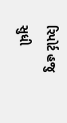રિપોર્ટ હજુ સુધી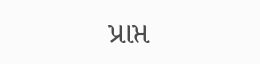પ્રાપ્ત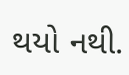થયો નથી.